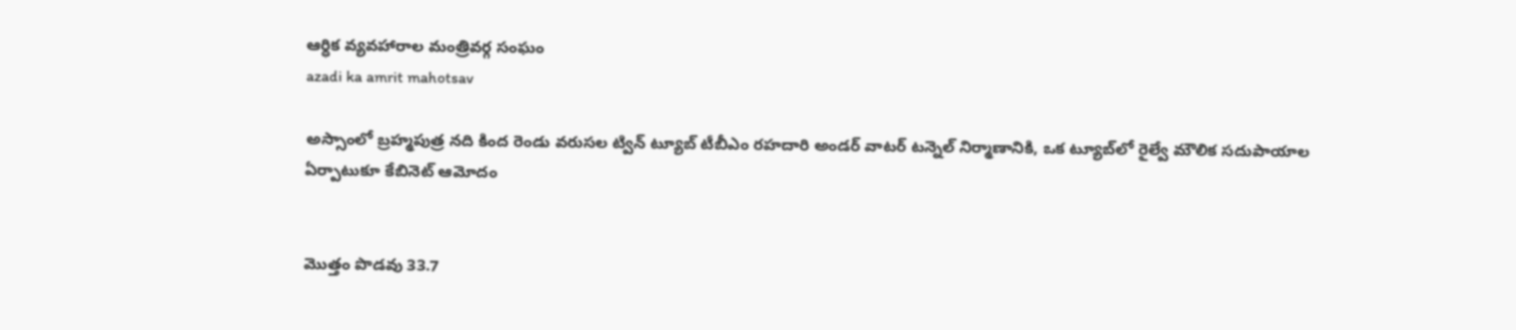ఆర్ధిక వ్యవహారాల మంత్రివర్గ సంఘం
azadi ka amrit mahotsav

అస్సాంలో బ్రహ్మపుత్ర నది కింద రెండు వరుసల ట్విన్ ట్యూబ్ టీబీఎం రహదారి అండర్ వాటర్ టన్నెల్ నిర్మాణానికి, ఒక ట్యూబ్‌లో రైల్వే మౌలిక సదుపాయాల ఏర్పాటుకూ కేబినెట్ ఆమోదం


మొత్తం పొడవు 33.7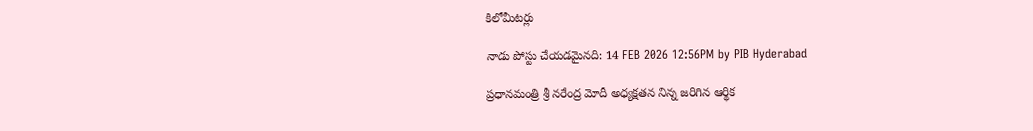కిలోమీటర్లు

నాడు పోస్టు చేయడమైనది: 14 FEB 2026 12:56PM by PIB Hyderabad

ప్రధానమంత్రి శ్రీ నరేంద్ర మోదీ అధ్యక్షతన నిన్న జరిగిన ఆర్థిక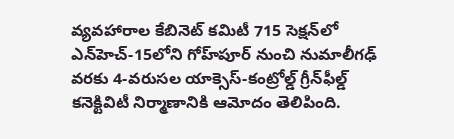వ్యవహారాల కేబినెట్ కమిటీ 715 సెక్షన్‌లో ఎన్‌హెచ్-15లోని గోహ్‌పూర్ నుంచి నుమాలీగఢ్ వరకు 4-వరుసల యాక్సెస్-కంట్రోల్డ్ గ్రీన్‌ఫీల్డ్ కనెక్టివిటీ నిర్మాణానికి ఆమోదం తెలిపింది.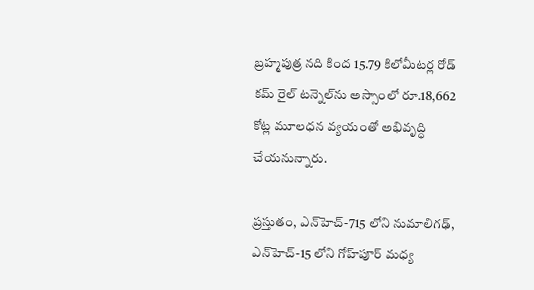బ్రహ్మపుత్ర నది కింద 15.79 కిలోమీటర్ల రోడ్ కమ్ రైల్ టన్నెల్‌ను అస్సాంలో రూ.18,662 కోట్ల మూలధన వ్యయంతో అభివృద్ధి చేయనున్నారు.

ప్రస్తుతం, ఎన్‌హెచ్-715 లోని నుమాలిగఢ్, ఎన్‌హెచ్-15 లోని గోహ్‌పూర్ మధ్య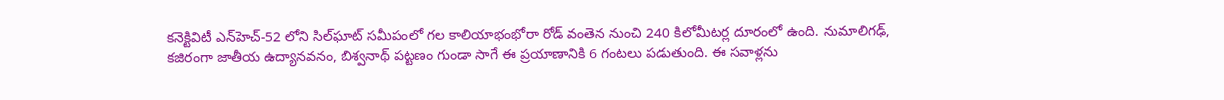కనెక్టివిటీ ఎన్‌హెచ్-52 లోని సిల్‌ఘాట్ సమీపంలో గల కాలియాభంభోరా రోడ్ వంతెన నుంచి 240 కిలోమీటర్ల దూరంలో ఉంది. నుమాలిగఢ్, కజిరంగా జాతీయ ఉద్యానవనం, బిశ్వనాథ్ పట్టణం గుండా సాగే ఈ ప్రయాణానికి 6 గంటలు పడుతుంది. ఈ సవాళ్లను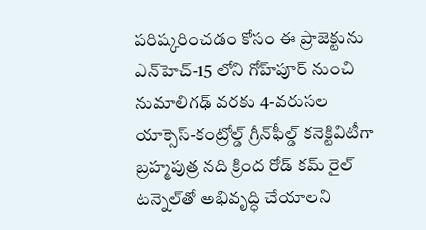పరిష్కరించడం కోసం ఈ ప్రాజెక్టును ఎన్‌హెచ్-15 లోని గోహ్‌పూర్ నుంచి నుమాలిగఢ్ వరకు 4-వరుసల యాక్సెస్-కంట్రోల్డ్ గ్రీన్‌ఫీల్డ్ కనెక్టివిటీగా బ్రహ్మపుత్ర నది క్రింద రోడ్ కమ్ రైల్ టన్నెల్‌తో అభివృద్ధి చేయాలని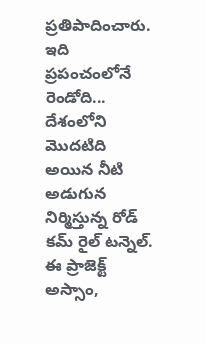ప్రతిపాదించారు. ఇది ప్రపంచంలోనే రెండోది... దేశంలోని మొదటిది అయిన నీటి అడుగున నిర్మిస్తున్న రోడ్ కమ్ రైల్ టన్నెల్. ఈ ప్రాజెక్ట్ అస్సాం,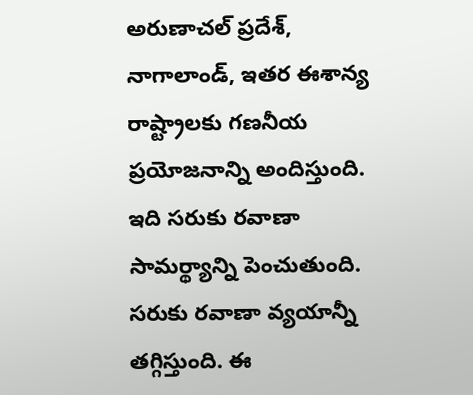అరుణాచల్ ప్రదేశ్, నాగాలాండ్, ఇతర ఈశాన్య రాష్ట్రాలకు గణనీయ ప్రయోజనాన్ని అందిస్తుంది. ఇది సరుకు రవాణా సామర్థ్యాన్ని పెంచుతుంది. సరుకు రవాణా వ్యయాన్నీ తగ్గిస్తుంది. ఈ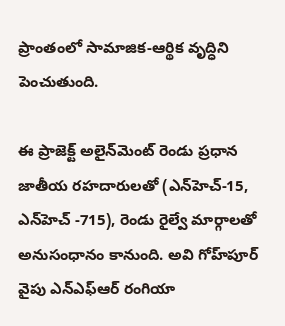ప్రాంతంలో సామాజిక-ఆర్థిక వృద్ధిని పెంచుతుంది.

ఈ ప్రాజెక్ట్ అలైన్‌మెంట్ రెండు ప్రధాన జాతీయ రహదారులతో (ఎన్‌హెచ్-15, ఎన్‌హెచ్ -715), రెండు రైల్వే మార్గాలతో అనుసంధానం కానుంది. అవి గోహ్‌పూర్ వైపు ఎన్ఎఫ్ఆర్ రంగియా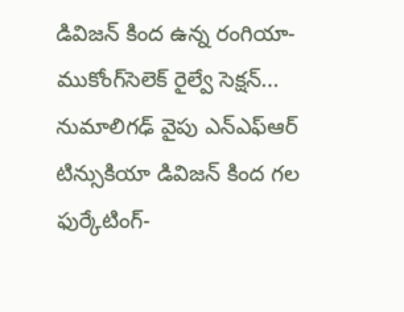డివిజన్ కింద ఉన్న రంగియా-ముకోంగ్‌సెలెక్ రైల్వే సెక్షన్... నుమాలిగఢ్ వైపు ఎన్ఎఫ్ఆర్ టిన్సుకియా డివిజన్ కింద గల ఫుర్కేటింగ్-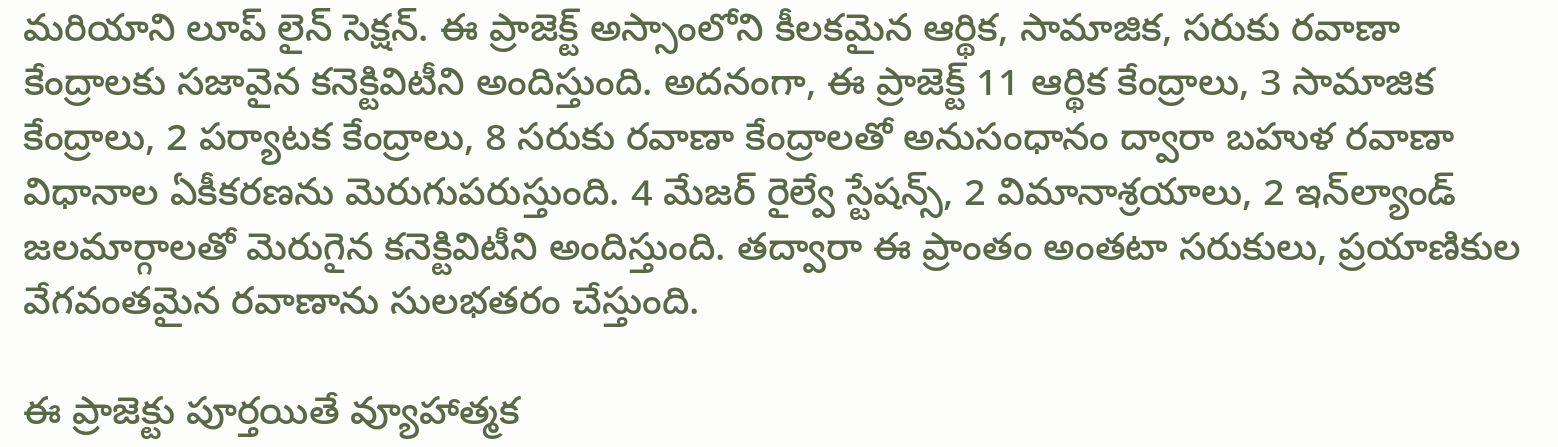మరియాని లూప్ లైన్ సెక్షన్. ఈ ప్రాజెక్ట్ అస్సాంలోని కీలకమైన ఆర్థిక, సామాజిక, సరుకు రవాణా కేంద్రాలకు సజావైన కనెక్టివిటీని అందిస్తుంది. అదనంగా, ఈ ప్రాజెక్ట్ 11 ఆర్థిక కేంద్రాలు, 3 సామాజిక కేంద్రాలు, 2 పర్యాటక కేంద్రాలు, 8 సరుకు రవాణా కేంద్రాలతో అనుసంధానం ద్వారా బహుళ రవాణా విధానాల ఏకీకరణను మెరుగుపరుస్తుంది. 4 మేజర్ రైల్వే స్టేషన్స్, 2 విమానాశ్రయాలు, 2 ఇన్‌ల్యాండ్ జలమార్గాలతో మెరుగైన కనెక్టివిటీని అందిస్తుంది. తద్వారా ఈ ప్రాంతం అంతటా సరుకులు, ప్రయాణికుల వేగవంతమైన రవాణాను సులభతరం చేస్తుంది.

ఈ ప్రాజెక్టు పూర్తయితే వ్యూహాత్మక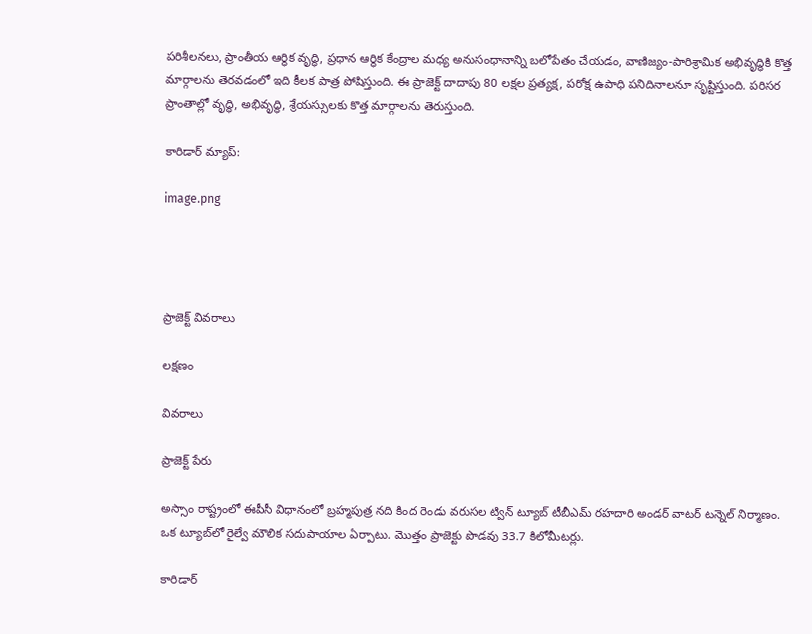పరిశీలనలు, ప్రాంతీయ ఆర్థిక వృద్ధి, ప్రధాన ఆర్థిక కేంద్రాల మధ్య అనుసంధానాన్ని బలోపేతం చేయడం, వాణిజ్యం-పారిశ్రామిక అభివృద్ధికి కొత్త మార్గాలను తెరవడంలో ఇది కీలక పాత్ర పోషిస్తుంది. ఈ ప్రాజెక్ట్ దాదాపు 80 లక్షల ప్రత్యక్ష, పరోక్ష ఉపాధి పనిదినాలనూ సృష్టిస్తుంది. పరిసర ప్రాంతాల్లో వృద్ధి, అభివృద్ధి, శ్రేయస్సులకు కొత్త మార్గాలను తెరుస్తుంది.

కారిడార్ మ్యాప్:

image.png




ప్రాజెక్ట్ వివరాలు

లక్షణం

వివరాలు

ప్రాజెక్ట్ పేరు

అస్సాం రాష్ట్రంలో ఈపీసీ విధానంలో బ్రహ్మపుత్ర నది కింద రెండు వరుసల ట్విన్ ట్యూబ్ టీబీఎమ్ రహదారి అండర్ వాటర్ టన్నెల్ నిర్మాణం. ఒక ట్యూబ్‌లో రైల్వే మౌలిక సదుపాయాల ఏర్పాటు. మొత్తం ప్రాజెక్టు పొడవు 33.7 కిలోమీటర్లు.

కారిడార్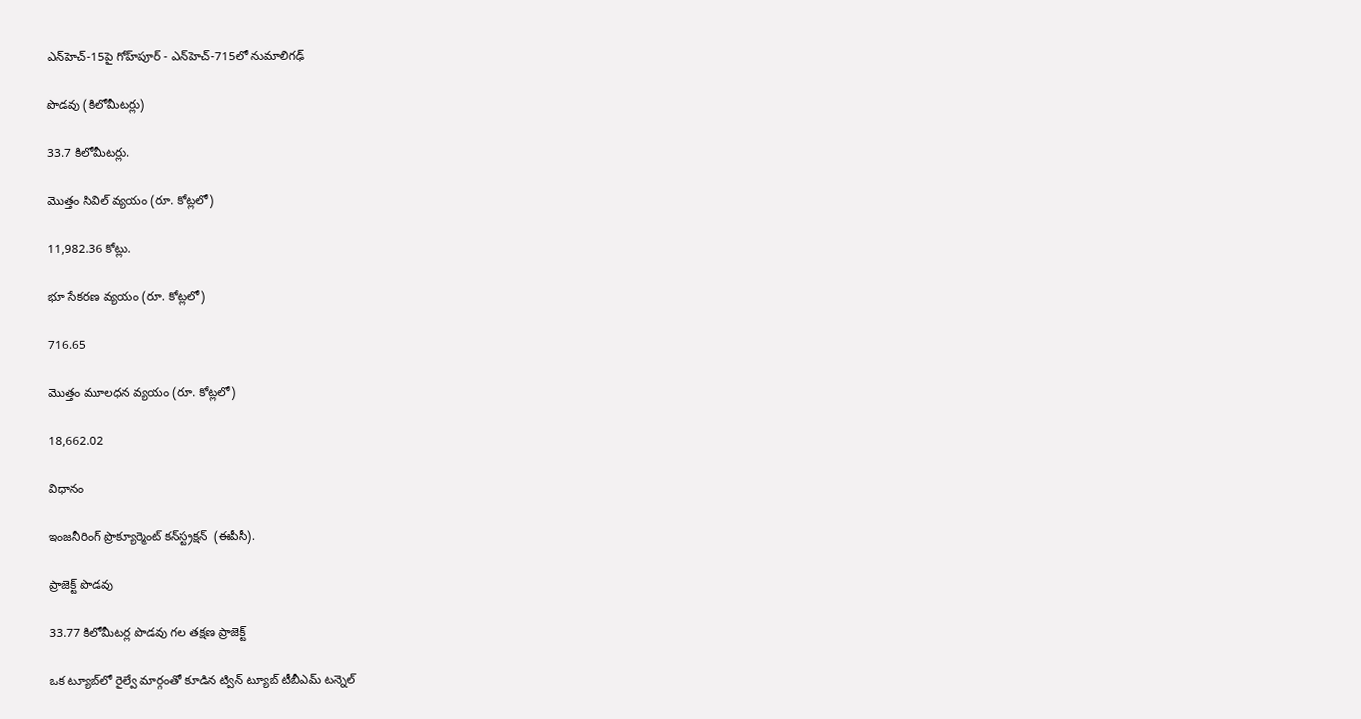ఎన్‌హెచ్-15పై గోహ్‌పూర్ - ఎన్‌హెచ్-715లో నుమాలిగఢ్

పొడవు (కిలోమీటర్లు)

33.7 కిలోమీటర్లు.

మొత్తం సివిల్ వ్యయం (రూ. కోట్లలో)

11,982.36 కోట్లు.

భూ సేకరణ వ్యయం (రూ. కోట్లలో)

716.65

మొత్తం మూలధన వ్యయం (రూ. కోట్లలో)

18,662.02

విధానం

ఇంజనీరింగ్ ప్రొక్యూర్మెంట్ కన్‌స్ట్రక్షన్  (ఈపీసీ).

ప్రాజెక్ట్ పొడవు

33.77 కిలోమీటర్ల పొడవు గల తక్షణ ప్రాజెక్ట్

ఒక ట్యూబ్‌లో రైల్వే మార్గంతో కూడిన ట్విన్ ట్యూబ్ టీబీఎమ్ టన్నెల్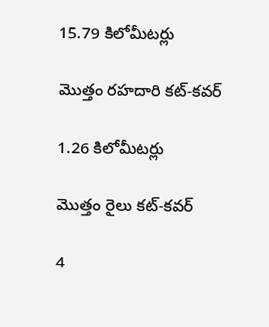15.79 కిలోమీటర్లు

మొత్తం రహదారి కట్-కవర్

1.26 కిలోమీటర్లు

మొత్తం రైలు కట్-కవర్

4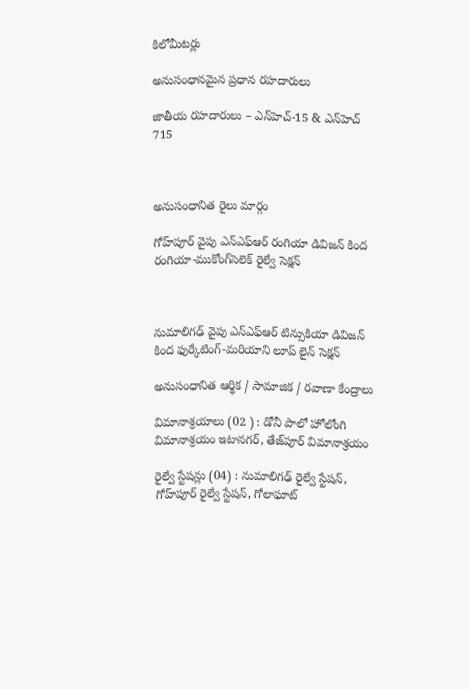కిలోమీటర్లు

అనుసంధానమైన ప్రధాన రహదారులు

జాతీయ రహదారులు – ఎన్‌హెచ్-15 & ఎన్‌హెచ్ 715



అనుసంధానిత రైలు మార్గం

గోహ్‌పూర్ వైపు ఎన్ఎఫ్ఆర్ రంగియా డివిజన్ కింద రంగియా-ముకోంగ్‌సెలెక్ రైల్వే సెక్షన్



నుమాలిగఢ్ వైపు ఎన్ఎఫ్ఆర్ టిన్సుకియా డివిజన్ కింద ఫుర్కేటింగ్-మరియాని లూప్ లైన్ సెక్షన్

అనుసంధానిత ఆర్థిక / సామాజిక / రవాణా కేంద్రాలు

విమానాశ్రయాలు (02 ) : డోనీ పాలో హోలోంగి విమానాశ్రయం ఇటానగర్, తేజ్‌పూర్ విమానాశ్రయం

రైల్వే స్టేషన్లు (04) : నుమాలిగఢ్ రైల్వే స్టేషన్, గోహ్‌పూర్ రైల్వే స్టేషన్, గోలాఘాట్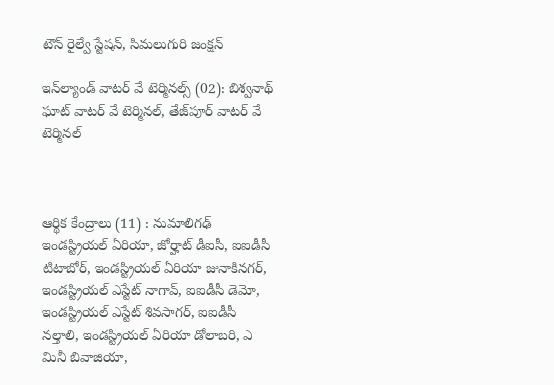టౌన్ రైల్వే స్టేషన్, సిమలుగురి జంక్షన్

ఇన్‌ల్యాండ్ వాటర్ వే టెర్మినల్స్ (02): బిశ్వనాథ్ ఘాట్ వాటర్ వే టెర్మినల్, తేజ్‌పూర్ వాటర్ వే టెర్మినల్



ఆర్థిక కేంద్రాలు (11) : నుమాలిగఢ్ ఇండస్ట్రియల్ ఏరియా, జోర్హాట్ డీఐసీ, ఐఐడీసీ టిటాబోర్, ఇండస్ట్రియల్ ఏరియా జునాకినగర్, ఇండస్ట్రియల్ ఎస్టేట్ నాగావ్, ఐఐడీసీ డెమో, ఇండస్ట్రియల్ ఎస్టేట్ శివసాగర్, ఐఐడీసీ నల్తాలి, ఇండస్ట్రియల్ ఏరియా డోలాబరి, ఎ మినీ బివాజియా,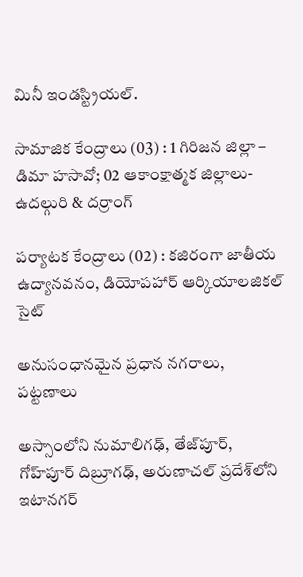మినీ ఇండస్ట్రియల్.

సామాజిక కేంద్రాలు (03) : 1 గిరిజన జిల్లా – డిమా హసావో; 02 ఆకాంక్షాత్మక జిల్లాలు-ఉదల్గురి & దర్రాంగ్

పర్యాటక కేంద్రాలు (02) : కజిరంగా జాతీయ ఉద్యానవనం, డియోపహార్ ఆర్కియాలజికల్ సైట్

అనుసంధానమైన ప్రధాన నగరాలు, పట్టణాలు

అస్సాంలోని నుమాలిగఢ్, తేజ్‌పూర్, గోహ్‌పూర్ దిబ్రూగఢ్, అరుణాచల్ ప్రదేశ్‌లోని ఇటానగర్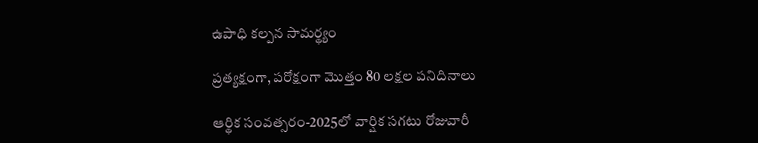ఉపాధి కల్పన సామర్థ్యం

ప్రత్యక్షంగా, పరోక్షంగా మొత్తం 80 లక్షల పనిదినాలు

ఆర్థిక సంవత్సరం-2025లో వార్షిక సగటు రోజువారీ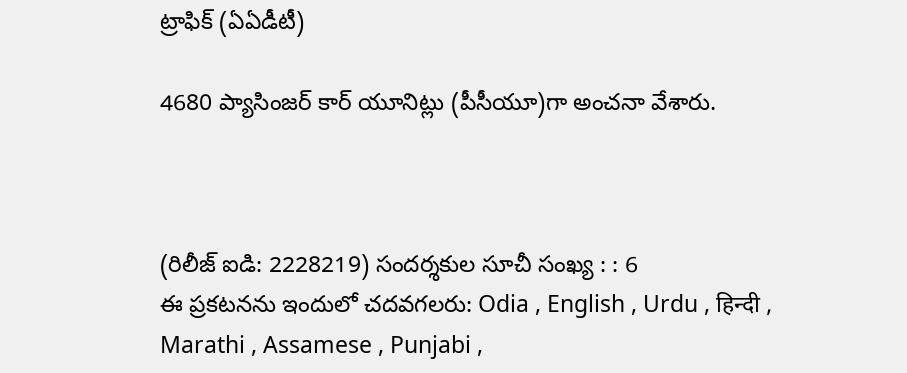ట్రాఫిక్ (ఏఏడీటీ)

4680 ప్యాసింజర్ కార్ యూనిట్లు (పీసీయూ)గా అంచనా వేశారు.



(రిలీజ్ ఐడి: 2228219) సందర్శకుల సూచీ సంఖ్య : : 6
ఈ ప్రకటనను ఇందులో చదవగలరు: Odia , English , Urdu , हिन्दी , Marathi , Assamese , Punjabi ,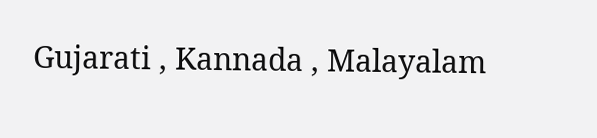Gujarati , Kannada , Malayalam